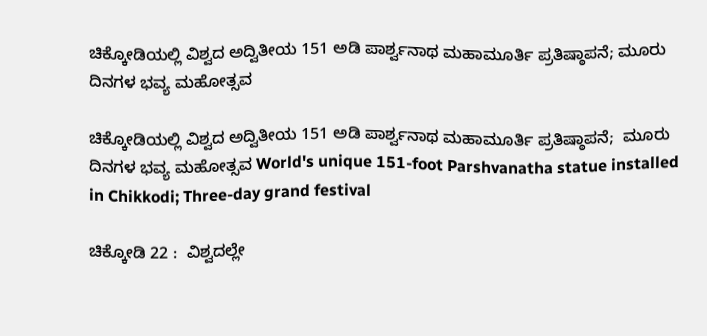ಚಿಕ್ಕೋಡಿಯಲ್ಲಿ ವಿಶ್ವದ ಅದ್ವಿತೀಯ 151 ಅಡಿ ಪಾರ್ಶ್ವನಾಥ ಮಹಾಮೂರ್ತಿ ಪ್ರತಿಷ್ಠಾಪನೆ; ಮೂರು ದಿನಗಳ ಭವ್ಯ ಮಹೋತ್ಸವ

ಚಿಕ್ಕೋಡಿಯಲ್ಲಿ ವಿಶ್ವದ ಅದ್ವಿತೀಯ 151 ಅಡಿ ಪಾರ್ಶ್ವನಾಥ ಮಹಾಮೂರ್ತಿ ಪ್ರತಿಷ್ಠಾಪನೆ;  ಮೂರು ದಿನಗಳ ಭವ್ಯ ಮಹೋತ್ಸವ World's unique 151-foot Parshvanatha statue installed in Chikkodi; Three-day grand festival

ಚಿಕ್ಕೋಡಿ 22 :  ವಿಶ್ವದಲ್ಲೇ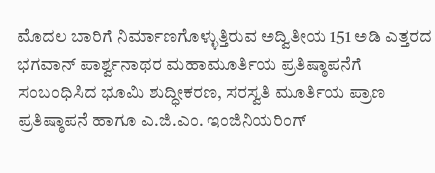ಮೊದಲ ಬಾರಿಗೆ ನಿರ್ಮಾಣಗೊಳ್ಳುತ್ತಿರುವ ಅದ್ವಿತೀಯ 151 ಅಡಿ ಎತ್ತರದ ಭಗವಾನ್ ಪಾರ್ಶ್ವನಾಥರ ಮಹಾಮೂರ್ತಿಯ ಪ್ರತಿಷ್ಠಾಪನೆಗೆ ಸಂಬಂಧಿಸಿದ ಭೂಮಿ ಶುದ್ಧೀಕರಣ, ಸರಸ್ವತಿ ಮೂರ್ತಿಯ ಪ್ರಾಣ ಪ್ರತಿಷ್ಠಾಪನೆ ಹಾಗೂ ಎ.ಜಿ.ಎಂ. ಇಂಜಿನಿಯರಿಂಗ್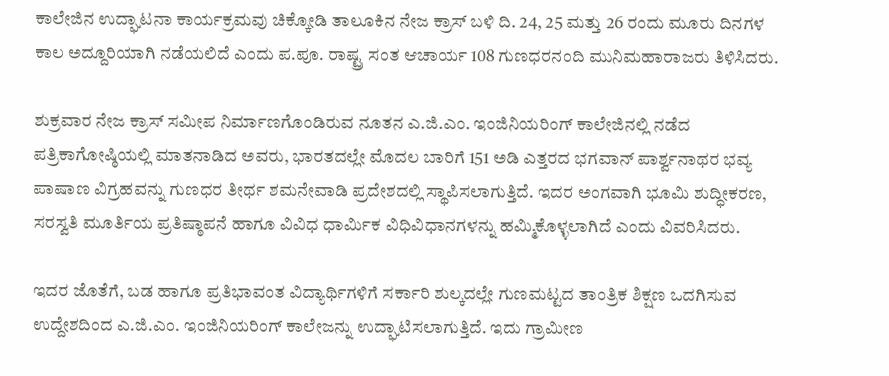ಕಾಲೇಜಿನ ಉದ್ಘಾಟನಾ ಕಾರ್ಯಕ್ರಮವು ಚಿಕ್ಕೋಡಿ ತಾಲೂಕಿನ ನೇಜ ಕ್ರಾಸ್ ಬಳಿ ದಿ. 24, 25 ಮತ್ತು 26 ರಂದು ಮೂರು ದಿನಗಳ ಕಾಲ ಅದ್ದೂರಿಯಾಗಿ ನಡೆಯಲಿದೆ ಎಂದು ಪ.ಪೂ. ರಾಷ್ಟ್ರ ಸಂತ ಆಚಾರ್ಯ 108 ಗುಣಧರನಂದಿ ಮುನಿಮಹಾರಾಜರು ತಿಳಿಸಿದರು.

ಶುಕ್ರವಾರ ನೇಜ ಕ್ರಾಸ್ ಸಮೀಪ ನಿರ್ಮಾಣಗೊಂಡಿರುವ ನೂತನ ಎ.ಜಿ.ಎಂ. ಇಂಜಿನಿಯರಿಂಗ್ ಕಾಲೇಜಿನಲ್ಲಿ ನಡೆದ ಪತ್ರಿಕಾಗೋಷ್ಠಿಯಲ್ಲಿ ಮಾತನಾಡಿದ ಅವರು, ಭಾರತದಲ್ಲೇ ಮೊದಲ ಬಾರಿಗೆ 151 ಅಡಿ ಎತ್ತರದ ಭಗವಾನ್ ಪಾರ್ಶ್ವನಾಥರ ಭವ್ಯ ಪಾಷಾಣ ವಿಗ್ರಹವನ್ನು ಗುಣಧರ ತೀರ್ಥ ಶಮನೇವಾಡಿ ಪ್ರದೇಶದಲ್ಲಿ ಸ್ಥಾಪಿಸಲಾಗುತ್ತಿದೆ. ಇದರ ಅಂಗವಾಗಿ ಭೂಮಿ ಶುದ್ಧೀಕರಣ, ಸರಸ್ವತಿ ಮೂರ್ತಿಯ ಪ್ರತಿಷ್ಠಾಪನೆ ಹಾಗೂ ವಿವಿಧ ಧಾರ್ಮಿಕ ವಿಧಿವಿಧಾನಗಳನ್ನು ಹಮ್ಮಿಕೊಳ್ಳಲಾಗಿದೆ ಎಂದು ವಿವರಿಸಿದರು.

ಇದರ ಜೊತೆಗೆ, ಬಡ ಹಾಗೂ ಪ್ರತಿಭಾವಂತ ವಿದ್ಯಾರ್ಥಿಗಳಿಗೆ ಸರ್ಕಾರಿ ಶುಲ್ಕದಲ್ಲೇ ಗುಣಮಟ್ಟದ ತಾಂತ್ರಿಕ ಶಿಕ್ಷಣ ಒದಗಿಸುವ ಉದ್ದೇಶದಿಂದ ಎ.ಜಿ.ಎಂ. ಇಂಜಿನಿಯರಿಂಗ್ ಕಾಲೇಜನ್ನು ಉದ್ಘಾಟಿಸಲಾಗುತ್ತಿದೆ. ಇದು ಗ್ರಾಮೀಣ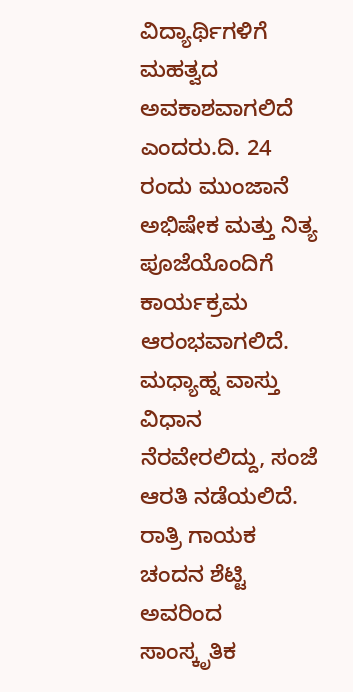ವಿದ್ಯಾರ್ಥಿಗಳಿಗೆ ಮಹತ್ವದ ಅವಕಾಶವಾಗಲಿದೆ ಎಂದರು.ದಿ. 24 ರಂದು ಮುಂಜಾನೆ ಅಭಿಷೇಕ ಮತ್ತು ನಿತ್ಯ ಪೂಜೆಯೊಂದಿಗೆ ಕಾರ್ಯಕ್ರಮ ಆರಂಭವಾಗಲಿದೆ. ಮಧ್ಯಾಹ್ನ ವಾಸ್ತು ವಿಧಾನ ನೆರವೇರಲಿದ್ದು, ಸಂಜೆ ಆರತಿ ನಡೆಯಲಿದೆ. ರಾತ್ರಿ ಗಾಯಕ ಚಂದನ ಶೆಟ್ಟಿ ಅವರಿಂದ ಸಾಂಸ್ಕೃತಿಕ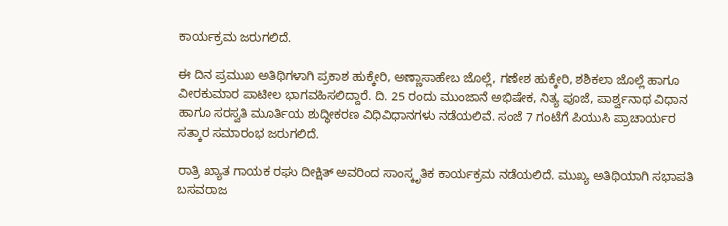ಕಾರ್ಯಕ್ರಮ ಜರುಗಲಿದೆ.

ಈ ದಿನ ಪ್ರಮುಖ ಅತಿಥಿಗಳಾಗಿ ಪ್ರಕಾಶ ಹುಕ್ಕೇರಿ, ಅಣ್ಣಾಸಾಹೇಬ ಜೊಲ್ಲೆ, ಗಣೇಶ ಹುಕ್ಕೇರಿ, ಶಶಿಕಲಾ ಜೊಲ್ಲೆ ಹಾಗೂ ವೀರಕುಮಾರ ಪಾಟೀಲ ಭಾಗವಹಿಸಲಿದ್ದಾರೆ. ದಿ. 25 ರಂದು ಮುಂಜಾನೆ ಅಭಿಷೇಕ, ನಿತ್ಯ ಪೂಜೆ, ಪಾರ್ಶ್ವನಾಥ ವಿಧಾನ ಹಾಗೂ ಸರಸ್ವತಿ ಮೂರ್ತಿಯ ಶುದ್ಧೀಕರಣ ವಿಧಿವಿಧಾನಗಳು ನಡೆಯಲಿವೆ. ಸಂಜೆ 7 ಗಂಟೆಗೆ ಪಿಯುಸಿ ಪ್ರಾಚಾರ್ಯರ ಸತ್ಕಾರ ಸಮಾರಂಭ ಜರುಗಲಿದೆ.

ರಾತ್ರಿ ಖ್ಯಾತ ಗಾಯಕ ರಘು ದೀಕ್ಷಿತ್ ಅವರಿಂದ ಸಾಂಸ್ಕೃತಿಕ ಕಾರ್ಯಕ್ರಮ ನಡೆಯಲಿದೆ. ಮುಖ್ಯ ಅತಿಥಿಯಾಗಿ ಸಭಾಪತಿ ಬಸವರಾಜ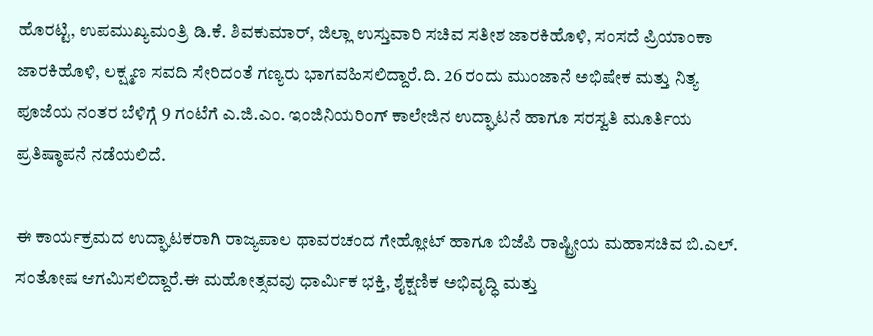ಹೊರಟ್ಟಿ, ಉಪಮುಖ್ಯಮಂತ್ರಿ ಡಿ.ಕೆ. ಶಿವಕುಮಾರ್, ಜಿಲ್ಲಾ ಉಸ್ತುವಾರಿ ಸಚಿವ ಸತೀಶ ಜಾರಕಿಹೊಳಿ, ಸಂಸದೆ ಪ್ರಿಯಾಂಕಾ ಜಾರಕಿಹೊಳಿ, ಲಕ್ಷ್ಮಣ ಸವದಿ ಸೇರಿದಂತೆ ಗಣ್ಯರು ಭಾಗವಹಿಸಲಿದ್ದಾರೆ.ದಿ. 26 ರಂದು ಮುಂಜಾನೆ ಅಭಿಷೇಕ ಮತ್ತು ನಿತ್ಯ ಪೂಜೆಯ ನಂತರ ಬೆಳಿಗ್ಗೆ 9 ಗಂಟೆಗೆ ಎ.ಜಿ.ಎಂ. ಇಂಜಿನಿಯರಿಂಗ್ ಕಾಲೇಜಿನ ಉದ್ಘಾಟನೆ ಹಾಗೂ ಸರಸ್ವತಿ ಮೂರ್ತಿಯ ಪ್ರತಿಷ್ಠಾಪನೆ ನಡೆಯಲಿದೆ.

ಈ ಕಾರ್ಯಕ್ರಮದ ಉದ್ಘಾಟಕರಾಗಿ ರಾಜ್ಯಪಾಲ ಥಾವರಚಂದ ಗೇಹ್ಲೋಟ್ ಹಾಗೂ ಬಿಜೆಪಿ ರಾಷ್ಟ್ರೀಯ ಮಹಾಸಚಿವ ಬಿ.ಎಲ್‌. ಸಂತೋಷ ಆಗಮಿಸಲಿದ್ದಾರೆ.ಈ ಮಹೋತ್ಸವವು ಧಾರ್ಮಿಕ ಭಕ್ತಿ, ಶೈಕ್ಷಣಿಕ ಅಭಿವೃದ್ಧಿ ಮತ್ತು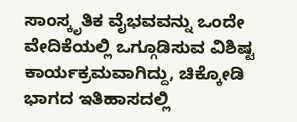ಸಾಂಸ್ಕೃತಿಕ ವೈಭವವನ್ನು ಒಂದೇ ವೇದಿಕೆಯಲ್ಲಿ ಒಗ್ಗೂಡಿಸುವ ವಿಶಿಷ್ಟ ಕಾರ್ಯಕ್ರಮವಾಗಿದ್ದು, ಚಿಕ್ಕೋಡಿ ಭಾಗದ ಇತಿಹಾಸದಲ್ಲಿ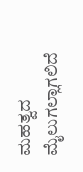ಮಹತ್ವದ ಮೈಲುಗಲ್ಲಾಗಲಿದೆ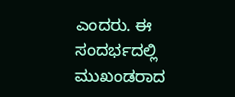ಎಂದರು. ಈ ಸಂದರ್ಭದಲ್ಲಿ ಮುಖಂಡರಾದ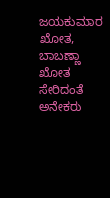ಜಯಕುಮಾರ ಖೋತ, ಬಾಬಣ್ಣಾ ಖೋತ ಸೇರಿದಂತೆ ಅನೇಕರು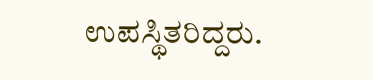ಉಪಸ್ಥಿತರಿದ್ದರು.